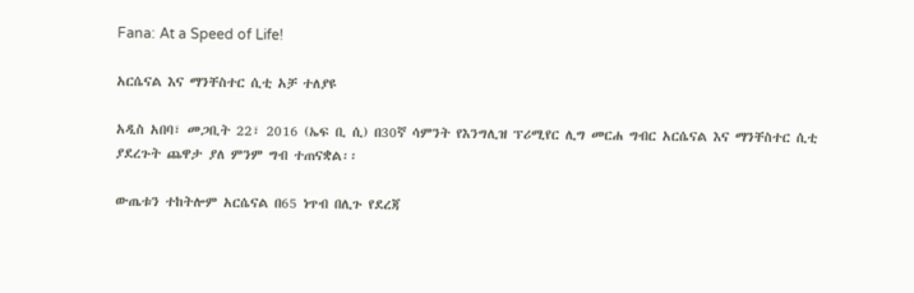Fana: At a Speed of Life!

አርሴናል እና ማንቸስተር ሲቲ አቻ ተለያዩ

አዲስ አበባ፣ መጋቢት 22፣ 2016 (ኤፍ ቢ ሲ) በ30ኛ ሳምንት የእንግሊዝ ፕሪሚየር ሊግ መርሐ ግብር አርሴናል እና ማንቸስተር ሲቲ ያደረጉት ጨዋታ ያለ ምንም ግብ ተጠናቋል፡፡

ውጤቱን ተከትሎም አርሴናል በ65 ነጥብ በሊጉ የደረጃ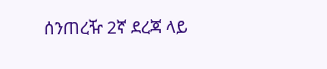ሰንጠረዥ 2ኛ ደረጃ ላይ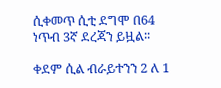ሲቀመጥ ሲቲ ደግሞ በ64 ነጥብ 3ኛ ደረጃን ይዟል፡፡

ቀደም ሲል ብራይተንን 2 ለ 1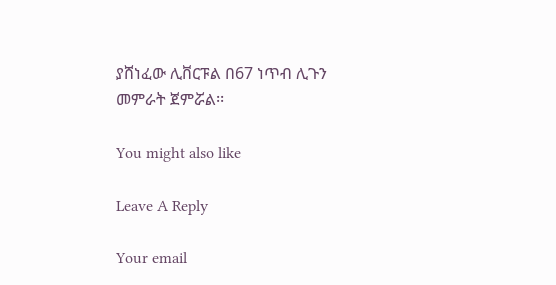ያሸነፈው ሊቨርፑል በ67 ነጥብ ሊጉን መምራት ጀምሯል፡፡

You might also like

Leave A Reply

Your email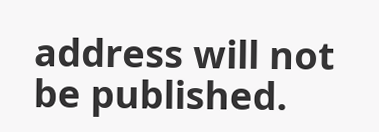address will not be published.